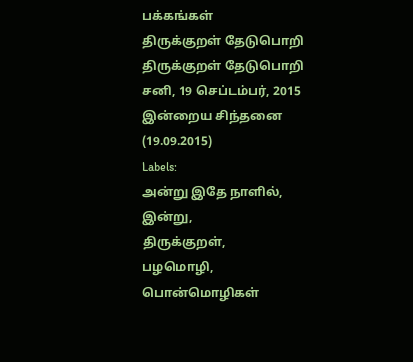பக்கங்கள்
திருக்குறள் தேடுபொறி
திருக்குறள் தேடுபொறி
சனி, 19 செப்டம்பர், 2015
இன்றைய சிந்தனை (19.09.2015)
Labels:
அன்று இதே நாளில்,
இன்று,
திருக்குறள்,
பழமொழி,
பொன்மொழிகள்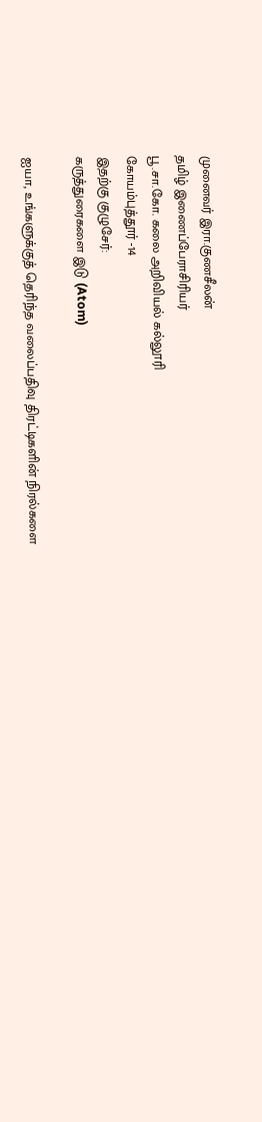முனைவர் இரா.குணசீலன்
தமிழ் இணைப்பேராசிரியர்
பூ.சா.கோ. கலை அறிவியல் கல்லூரி
கோயம்புத்தூர் -14
இதற்கு குழுசேர்:
கருத்துரைகளை இடு (Atom)

ஐயா, உங்களுக்குத் தெரிந்த வலைப்பதிவு திரட்டிகளின் நிரல்களை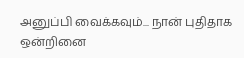அனுப்பி வைக்கவும்... நான் புதிதாக ஒன்றினை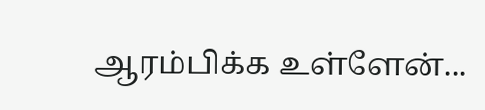ஆரம்பிக்க உள்ளேன்...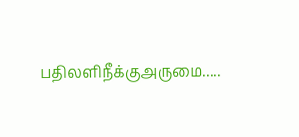பதிலளிநீக்குஅருமை.....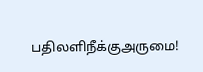பதிலளிநீக்குஅருமை!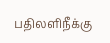பதிலளிநீக்கு